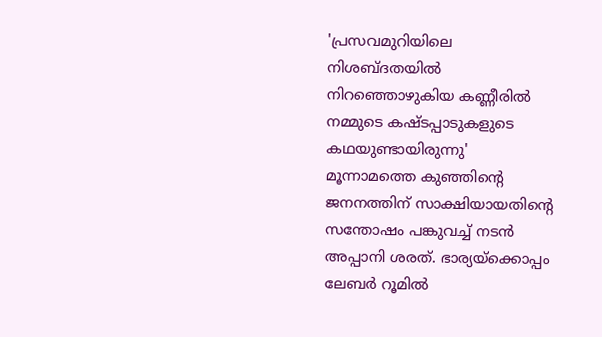'പ്രസവമുറിയിലെ നിശബ്ദതയിൽ നിറഞ്ഞൊഴുകിയ കണ്ണീരിൽ നമ്മുടെ കഷ്ടപ്പാടുകളുടെ കഥയുണ്ടായിരുന്നു'
മൂന്നാമത്തെ കുഞ്ഞിന്റെ ജനനത്തിന് സാക്ഷിയായതിന്റെ സന്തോഷം പങ്കുവച്ച് നടൻ അപ്പാനി ശരത്. ഭാര്യയ്ക്കൊപ്പം ലേബർ റൂമിൽ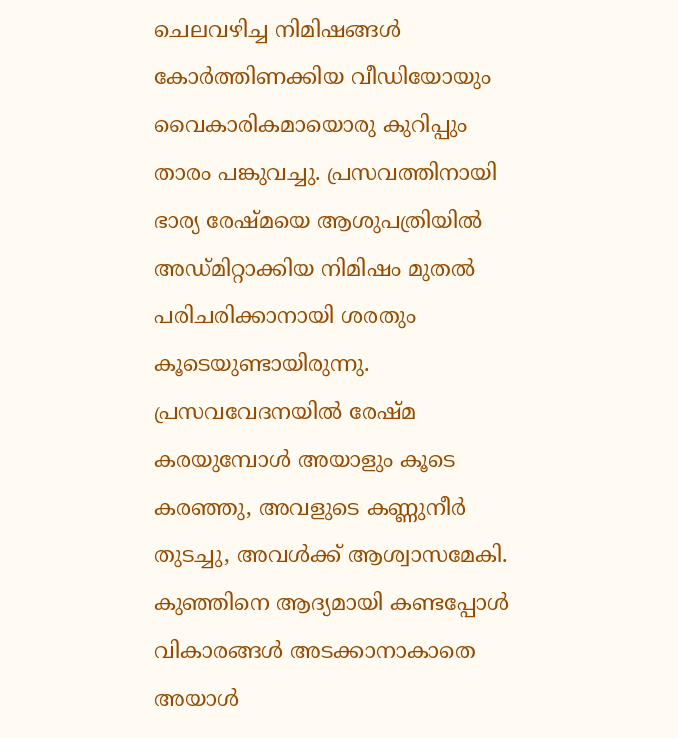ചെലവഴിച്ച നിമിഷങ്ങൾ കോർത്തിണക്കിയ വീഡിയോയും വൈകാരികമായൊരു കുറിപ്പും താരം പങ്കുവച്ചു. പ്രസവത്തിനായി ഭാര്യ രേഷ്മയെ ആശുപത്രിയിൽ അഡ്മിറ്റാക്കിയ നിമിഷം മുതൽ പരിചരിക്കാനായി ശരതും കൂടെയുണ്ടായിരുന്നു. പ്രസവവേദനയിൽ രേഷ്മ കരയുമ്പോൾ അയാളും കൂടെ കരഞ്ഞു, അവളുടെ കണ്ണുനീർ തുടച്ചു, അവൾക്ക് ആശ്വാസമേകി. കുഞ്ഞിനെ ആദ്യമായി കണ്ടപ്പോൾ വികാരങ്ങൾ അടക്കാനാകാതെ അയാൾ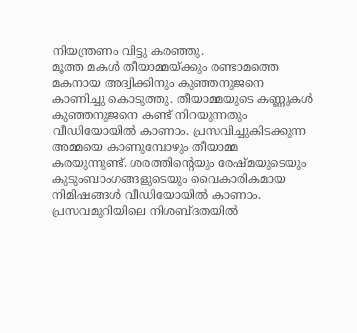നിയന്ത്രണം വിട്ടു കരഞ്ഞു.
മൂത്ത മകൾ തീയാമ്മയ്ക്കും രണ്ടാമത്തെ മകനായ അദ്വിക്കിനും കുഞ്ഞനുജനെ കാണിച്ചു കൊടുത്തു. തീയാമ്മയുടെ കണ്ണുകൾ കുഞ്ഞനുജനെ കണ്ട് നിറയുന്നതും വീഡിയോയിൽ കാണാം. പ്രസവിച്ചുകിടക്കുന്ന അമ്മയെ കാണുമ്പോഴും തീയാമ്മ കരയുന്നുണ്ട്. ശരത്തിന്റെയും രേഷ്മയുടെയും കുടുംബാംഗങ്ങളുടെയും വൈകാരികമായ നിമിഷങ്ങൾ വീഡിയോയിൽ കാണാം. പ്രസവമുറിയിലെ നിശബ്ദതയിൽ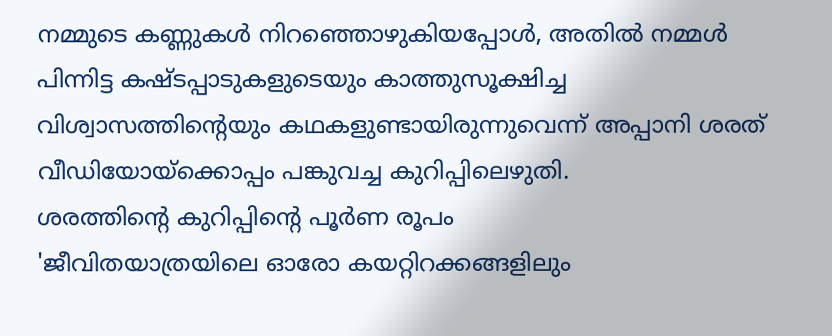നമ്മുടെ കണ്ണുകൾ നിറഞ്ഞൊഴുകിയപ്പോൾ, അതിൽ നമ്മൾ പിന്നിട്ട കഷ്ടപ്പാടുകളുടെയും കാത്തുസൂക്ഷിച്ച വിശ്വാസത്തിന്റെയും കഥകളുണ്ടായിരുന്നുവെന്ന് അപ്പാനി ശരത് വീഡിയോയ്ക്കൊപ്പം പങ്കുവച്ച കുറിപ്പിലെഴുതി.
ശരത്തിന്റെ കുറിപ്പിന്റെ പൂർണ രൂപം
'ജീവിതയാത്രയിലെ ഓരോ കയറ്റിറക്കങ്ങളിലും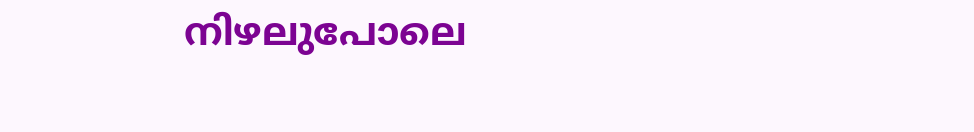നിഴലുപോലെ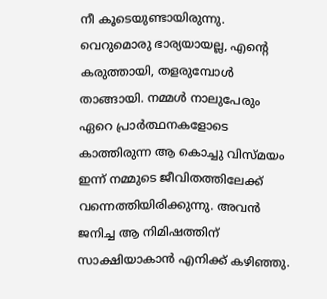നീ കൂടെയുണ്ടായിരുന്നു. വെറുമൊരു ഭാര്യയായല്ല, എന്റെ കരുത്തായി, തളരുമ്പോൾ താങ്ങായി. നമ്മൾ നാലുപേരും ഏറെ പ്രാർത്ഥനകളോടെ കാത്തിരുന്ന ആ കൊച്ചു വിസ്മയം ഇന്ന് നമ്മുടെ ജീവിതത്തിലേക്ക് വന്നെത്തിയിരിക്കുന്നു. അവൻ ജനിച്ച ആ നിമിഷത്തിന് സാക്ഷിയാകാൻ എനിക്ക് കഴിഞ്ഞു.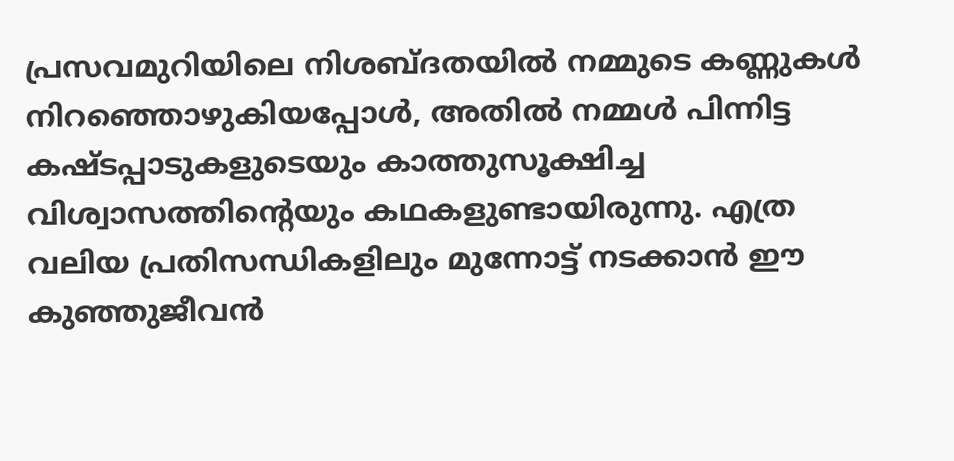പ്രസവമുറിയിലെ നിശബ്ദതയിൽ നമ്മുടെ കണ്ണുകൾ നിറഞ്ഞൊഴുകിയപ്പോൾ, അതിൽ നമ്മൾ പിന്നിട്ട കഷ്ടപ്പാടുകളുടെയും കാത്തുസൂക്ഷിച്ച വിശ്വാസത്തിന്റെയും കഥകളുണ്ടായിരുന്നു. എത്ര വലിയ പ്രതിസന്ധികളിലും മുന്നോട്ട് നടക്കാൻ ഈ കുഞ്ഞുജീവൻ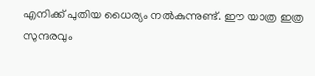എനിക്ക് പുതിയ ധൈര്യം നൽകുന്നുണ്ട്. ഈ യാത്ര ഇത്ര സുന്ദരവും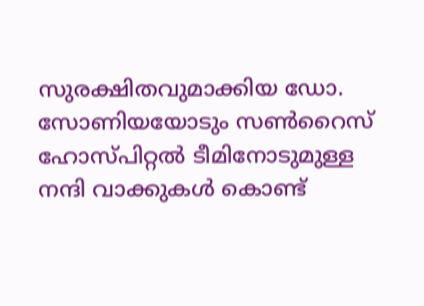സുരക്ഷിതവുമാക്കിയ ഡോ. സോണിയയോടും സൺറൈസ് ഹോസ്പിറ്റൽ ടീമിനോടുമുള്ള നന്ദി വാക്കുകൾ കൊണ്ട്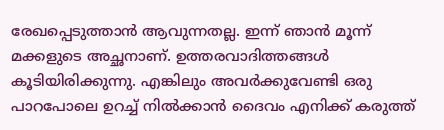രേഖപ്പെടുത്താൻ ആവുന്നതല്ല. ഇന്ന് ഞാൻ മൂന്ന് മക്കളുടെ അച്ഛനാണ്. ഉത്തരവാദിത്തങ്ങൾ കൂടിയിരിക്കുന്നു. എങ്കിലും അവർക്കുവേണ്ടി ഒരു പാറപോലെ ഉറച്ച് നിൽക്കാൻ ദൈവം എനിക്ക് കരുത്ത്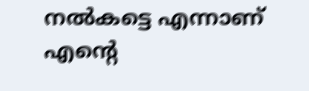നൽകട്ടെ എന്നാണ് എന്റെ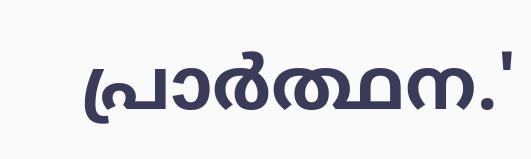പ്രാർത്ഥന.'